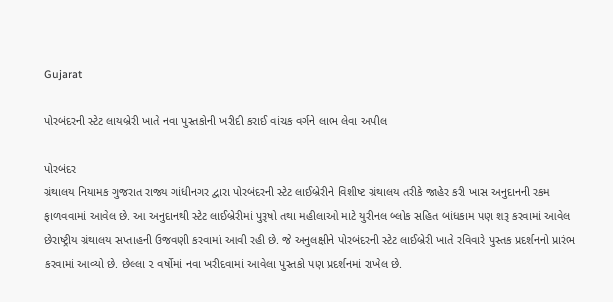Gujarat

પોરબંદરની સ્ટેટ લાયબ્રેરી ખાતે નવા પુસ્તકોની ખરીદી કરાઈ વાંચક વર્ગને લાભ લેવા અપીલ

પોરબંદર
ગ્રંથાલય નિયામક ગુજરાત રાજ્ય ગાંધીનગર દ્વારા પોરબંદરની સ્ટેટ લાઈબ્રેરીને વિશીષ્ટ ગ્રંથાલય તરીકે જાહેર કરી ખાસ અનુદાનની રકમ ફાળવવામાં આવેલ છે. આ અનુદાનથી સ્ટેટ લાઈબ્રેરીમાં પુરૂષો તથા મહીલાઓ માટે યુરીનલ બ્લોક સહિત બાંધકામ પણ શરૂ કરવામાં આવેલ છેરાષ્ટ્રીય ગ્રંથાલય સપ્તાહની ઉજવણી કરવામાં આવી રહી છે. જે અનુલક્ષીને પોરબંદરની સ્ટેટ લાઈબ્રેરી ખાતે રવિવારે પુસ્તક પ્રદર્શનનો પ્રારંભ કરવામાં આવ્યો છે. છેલ્લા ૨ વર્ષોમાં નવા ખરીદવામાં આવેલા પુસ્તકો પણ પ્રદર્શનમાં રાખેલ છે.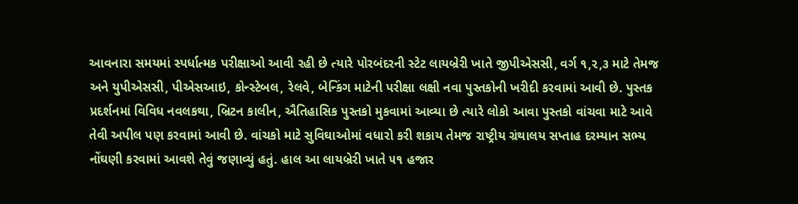આવનારા સમયમાં સ્પર્ધાત્મક પરીક્ષાઓ આવી રહી છે ત્યારે પોરબંદરની સ્ટેટ લાયબ્રેરી ખાતે જીપીએસસી, વર્ગ ૧,૨,૩ માટે તેમજ અને યુપીએસસી, પીએસઆઇ, કોન્સ્ટેબલ, રેલવે, બેન્કિંગ માટેની પરીક્ષા લક્ષી નવા પુસ્તકોની ખરીદી કરવામાં આવી છે. પુસ્તક પ્રદર્શનમાં વિવિધ નવલકથા, બ્રિટન કાલીન, ઐતિહાસિક પુસ્તકો મુકવામાં આવ્યા છે ત્યારે લોકો આવા પુસ્તકો વાંચવા માટે આવે તેવી અપીલ પણ કરવામાં આવી છે. વાંચકો માટે સુવિઘાઓમાં વધારો કરી શકાય તેમજ રાષ્ટ્રીય ગ્રંથાલય સપ્તાહ દરમ્યાન સભ્ય નોંઘણી કરવામાં આવશે તેવું જણાવ્યું હતું. હાલ આ લાયબ્રેરી ખાતે ૫૧ હજાર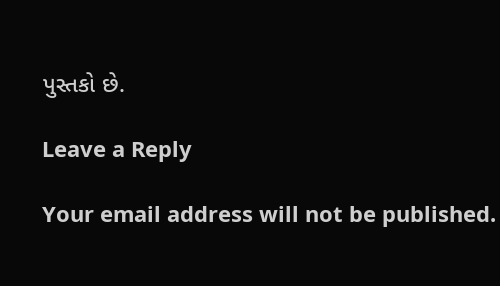પુસ્તકો છે.

Leave a Reply

Your email address will not be published.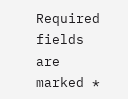Required fields are marked *